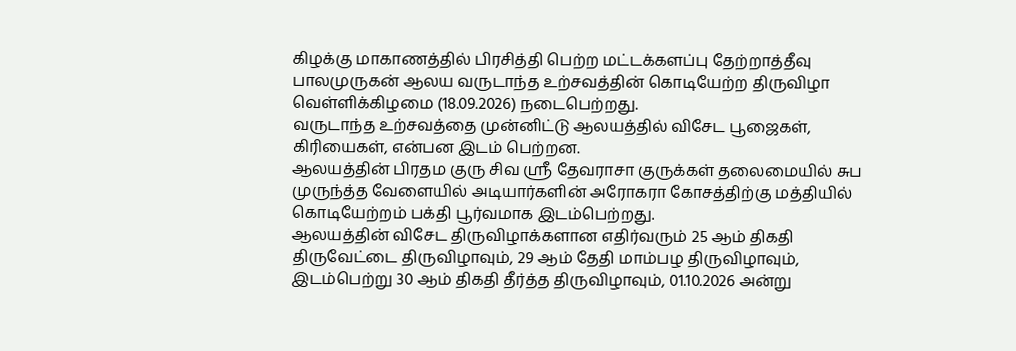கிழக்கு மாகாணத்தில் பிரசித்தி பெற்ற மட்டக்களப்பு தேற்றாத்தீவு பாலமுருகன் ஆலய வருடாந்த உற்சவத்தின் கொடியேற்ற திருவிழா வெள்ளிக்கிழமை (18.09.2026) நடைபெற்றது.
வருடாந்த உற்சவத்தை முன்னிட்டு ஆலயத்தில் விசேட பூஜைகள், கிரியைகள், என்பன இடம் பெற்றன.
ஆலயத்தின் பிரதம குரு சிவ ஸ்ரீ தேவராசா குருக்கள் தலைமையில் சுப முருந்த்த வேளையில் அடியார்களின் அரோகரா கோசத்திற்கு மத்தியில் கொடியேற்றம் பக்தி பூர்வமாக இடம்பெற்றது.
ஆலயத்தின் விசேட திருவிழாக்களான எதிர்வரும் 25 ஆம் திகதி திருவேட்டை திருவிழாவும், 29 ஆம் தேதி மாம்பழ திருவிழாவும், இடம்பெற்று 30 ஆம் திகதி தீர்த்த திருவிழாவும், 01.10.2026 அன்று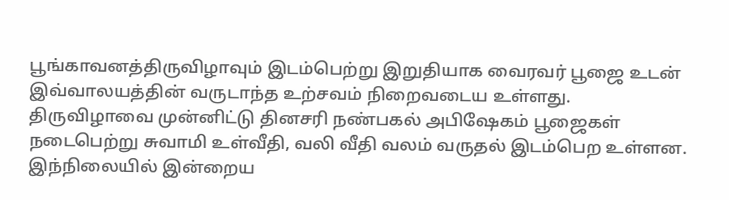பூங்காவனத்திருவிழாவும் இடம்பெற்று இறுதியாக வைரவர் பூஜை உடன் இவ்வாலயத்தின் வருடாந்த உற்சவம் நிறைவடைய உள்ளது.
திருவிழாவை முன்னிட்டு தினசரி நண்பகல் அபிஷேகம் பூஜைகள் நடைபெற்று சுவாமி உள்வீதி, வலி வீதி வலம் வருதல் இடம்பெற உள்ளன.
இந்நிலையில் இன்றைய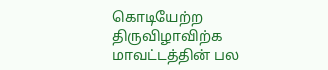கொடியேற்ற திருவிழாவிற்க மாவட்டத்தின் பல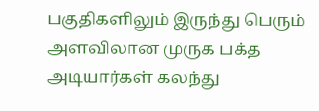பகுதிகளிலும் இருந்து பெரும் அளவிலான முருக பக்த அடியார்கள் கலந்து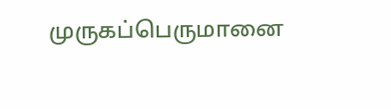முருகப்பெருமானை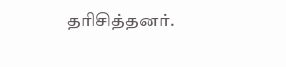தரிசித்தனர்.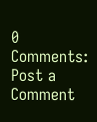0 Comments:
Post a Comment